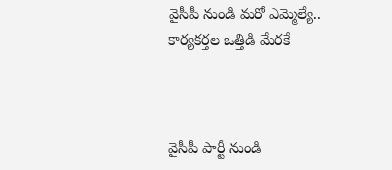వైసీపీ నుండి మరో ఎమ్మెల్యే.. కార్యకర్తల ఒత్తిడి మేరకే



వైసీపీ పార్టీ నుండి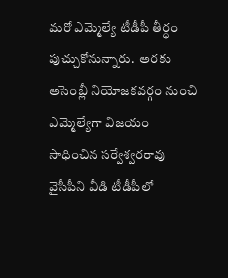మరో ఎమ్మెల్యే టీడీపీ తీర్ధం పుచ్చుకోనున్నారు.  అరకు అసెంబ్లీ నియోజకవర్గం నుంచి ఎమ్మెల్యేగా విజయం సాధించిన సర్వేశ్వరరావు వైసీపీని వీడి టీడీపీలో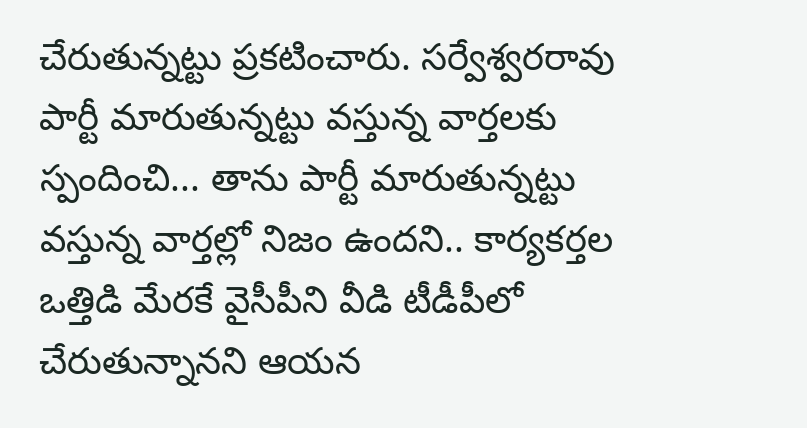చేరుతున్నట్టు ప్రకటించారు. సర్వేశ్వరరావు పార్టీ మారుతున్నట్టు వస్తున్న వార్తలకు స్పందించి... తాను పార్టీ మారుతున్నట్టు వస్తున్న వార్తల్లో నిజం ఉందని.. కార్యకర్తల ఒత్తిడి మేరకే వైసీపీని వీడి టీడీపీలో చేరుతున్నానని ఆయన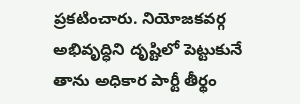ప్రకటించారు. నియోజకవర్గ అభివృద్ధిని దృష్టిలో పెట్టుకునే తాను అధికార పార్టీ తీర్థం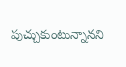పుచ్చుకుంటున్నానని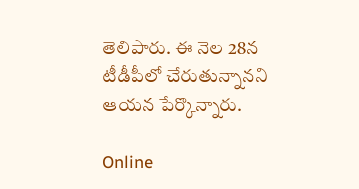తెలిపారు. ఈ నెల 28న టీడీపీలో చేరుతున్నానని ఆయన పేర్కొన్నారు.

Online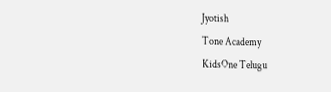Jyotish
Tone Academy
KidsOne Telugu